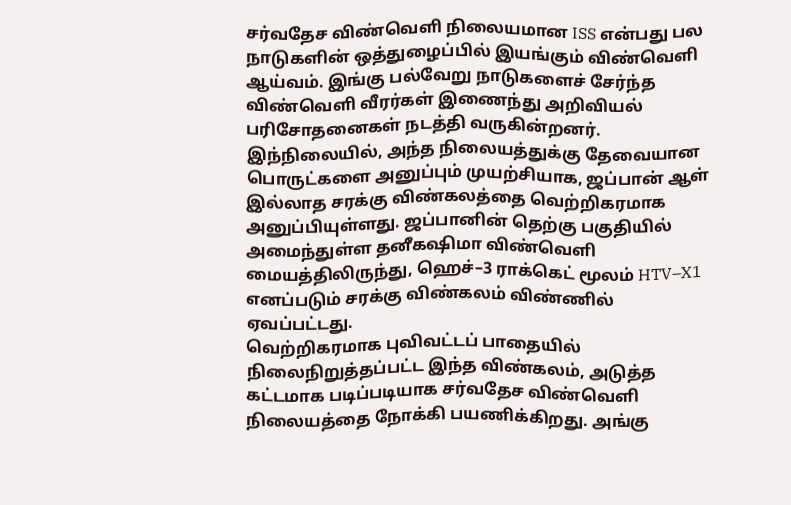சர்வதேச விண்வெளி நிலையமான ISS என்பது பல நாடுகளின் ஒத்துழைப்பில் இயங்கும் விண்வெளி ஆய்வம். இங்கு பல்வேறு நாடுகளைச் சேர்ந்த விண்வெளி வீரர்கள் இணைந்து அறிவியல் பரிசோதனைகள் நடத்தி வருகின்றனர்.
இந்நிலையில், அந்த நிலையத்துக்கு தேவையான பொருட்களை அனுப்பும் முயற்சியாக, ஜப்பான் ஆள் இல்லாத சரக்கு விண்கலத்தை வெற்றிகரமாக அனுப்பியுள்ளது. ஜப்பானின் தெற்கு பகுதியில் அமைந்துள்ள தனீகஷிமா விண்வெளி மையத்திலிருந்து, ஹெச்–3 ராக்கெட் மூலம் HTV–X1 எனப்படும் சரக்கு விண்கலம் விண்ணில் ஏவப்பட்டது.
வெற்றிகரமாக புவிவட்டப் பாதையில் நிலைநிறுத்தப்பட்ட இந்த விண்கலம், அடுத்த கட்டமாக படிப்படியாக சர்வதேச விண்வெளி நிலையத்தை நோக்கி பயணிக்கிறது. அங்கு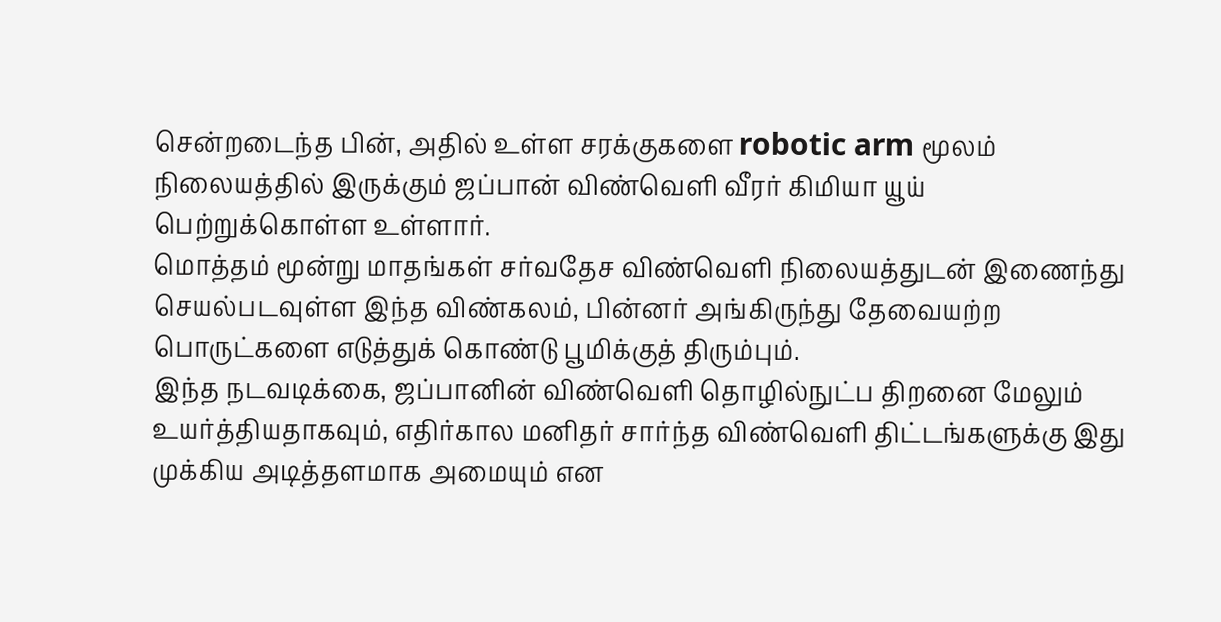சென்றடைந்த பின், அதில் உள்ள சரக்குகளை robotic arm மூலம் நிலையத்தில் இருக்கும் ஜப்பான் விண்வெளி வீரர் கிமியா யூய் பெற்றுக்கொள்ள உள்ளார்.
மொத்தம் மூன்று மாதங்கள் சர்வதேச விண்வெளி நிலையத்துடன் இணைந்து செயல்படவுள்ள இந்த விண்கலம், பின்னர் அங்கிருந்து தேவையற்ற பொருட்களை எடுத்துக் கொண்டு பூமிக்குத் திரும்பும்.
இந்த நடவடிக்கை, ஜப்பானின் விண்வெளி தொழில்நுட்ப திறனை மேலும் உயர்த்தியதாகவும், எதிர்கால மனிதர் சார்ந்த விண்வெளி திட்டங்களுக்கு இது முக்கிய அடித்தளமாக அமையும் என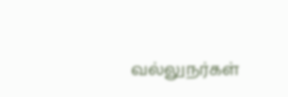வல்லுநர்கள்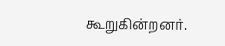கூறுகின்றனர்.